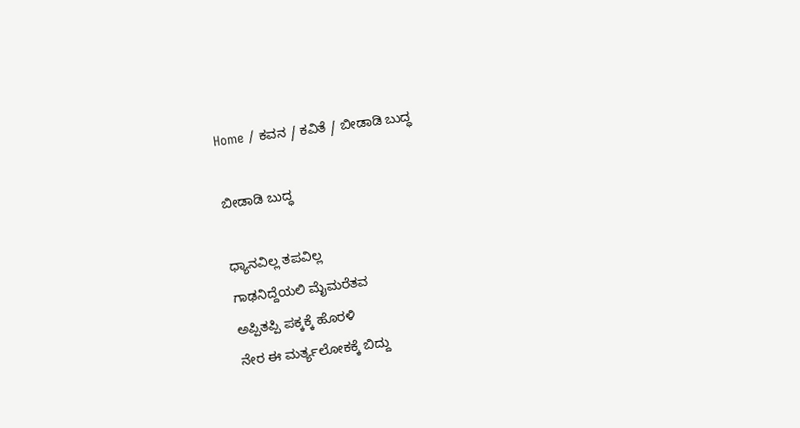Home / ಕವನ / ಕವಿತೆ / ಬೀಡಾಡಿ ಬುದ್ಧ

ಬೀಡಾಡಿ ಬುದ್ಧ

ಧ್ಯಾನವಿಲ್ಲ ತಪವಿಲ್ಲ
ಗಾಢನಿದ್ದೆಯಲಿ ಮೈಮರೆತವ
ಅಪ್ಪಿತಪ್ಪಿ ಪಕ್ಕಕ್ಕೆ ಹೊರಳಿ
ನೇರ ಈ ಮರ್ತ್ಯಲೋಕಕ್ಕೆ ಬಿದ್ದು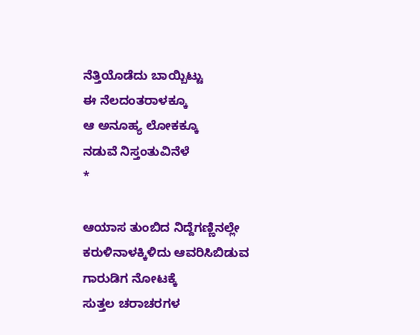ನೆತ್ತಿಯೊಡೆದು ಬಾಯ್ಬಿಟ್ಟು
ಈ ನೆಲದಂತರಾಳಕ್ಕೂ
ಆ ಅನೂಹ್ಯ ಲೋಕಕ್ಕೂ
ನಡುವೆ ನಿಸ್ತಂತುವಿನೆಳೆ
*

ಆಯಾಸ ತುಂಬಿದ ನಿದ್ದೆಗಣ್ಣಿನಲ್ಲೇ
ಕರುಳಿನಾಳಕ್ಕಿಳಿದು ಆವರಿಸಿಬಿಡುವ
ಗಾರುಡಿಗ ನೋಟಕ್ಕೆ
ಸುತ್ತಲ ಚರಾಚರಗಳ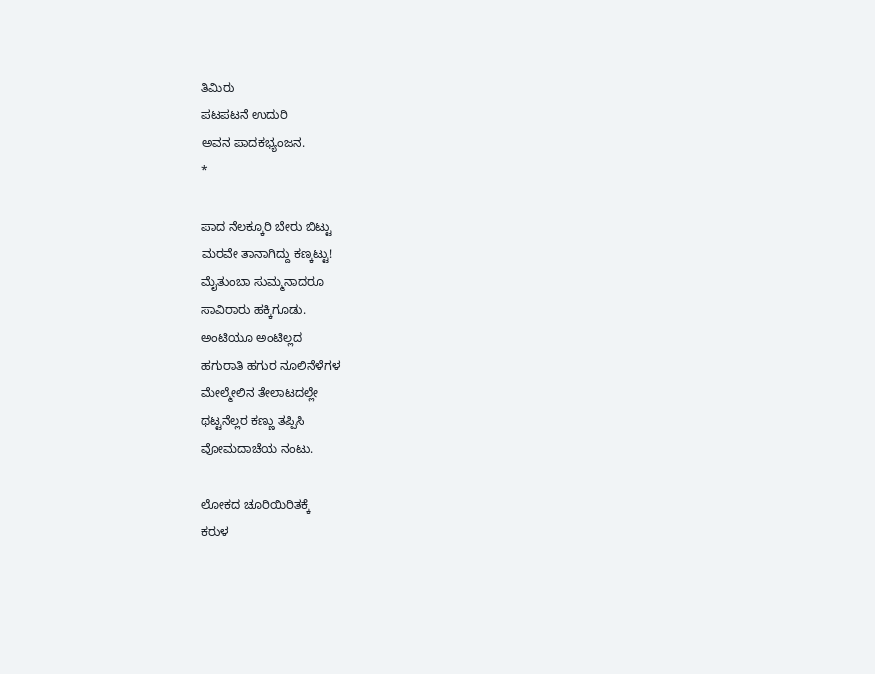ತಿಮಿರು
ಪಟಪಟನೆ ಉದುರಿ
ಅವನ ಪಾದಕಭ್ಯಂಜನ.
*

ಪಾದ ನೆಲಕ್ಕೂರಿ ಬೇರು ಬಿಟ್ಟು
ಮರವೇ ತಾನಾಗಿದ್ದು ಕಣ್ಕಟ್ಟು!
ಮೈತುಂಬಾ ಸುಮ್ಮನಾದರೂ
ಸಾವಿರಾರು ಹಕ್ಕಿಗೂಡು.
ಅಂಟಿಯೂ ಅಂಟಿಲ್ಲದ
ಹಗುರಾತಿ ಹಗುರ ನೂಲಿನೆಳೆಗಳ
ಮೇಲ್ಮೇಲಿನ ತೇಲಾಟದಲ್ಲೇ
ಥಟ್ಟನೆಲ್ಲರ ಕಣ್ಣು ತಪ್ಪಿಸಿ
ವೋಮದಾಚೆಯ ನಂಟು.

ಲೋಕದ ಚೂರಿಯಿರಿತಕ್ಕೆ
ಕರುಳ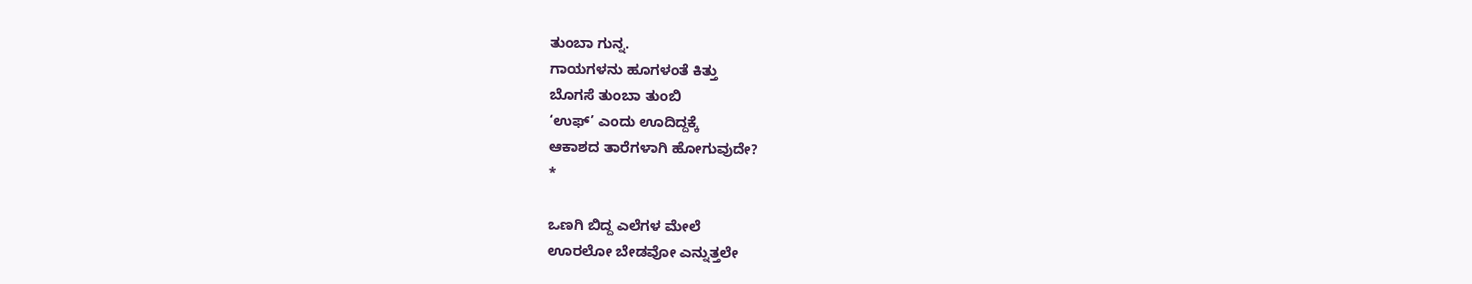ತುಂಬಾ ಗುನ್ನ.
ಗಾಯಗಳನು ಹೂಗಳಂತೆ ಕಿತ್ತು
ಬೊಗಸೆ ತುಂಬಾ ತುಂಬಿ
‘ಉಫ್’ ಎಂದು ಊದಿದ್ದಕ್ಕೆ
ಆಕಾಶದ ತಾರೆಗಳಾಗಿ ಹೋಗುವುದೇ?
*

ಒಣಗಿ ಬಿದ್ದ ಎಲೆಗಳ ಮೇಲೆ
ಊರಲೋ ಬೇಡವೋ ಎನ್ನುತ್ತಲೇ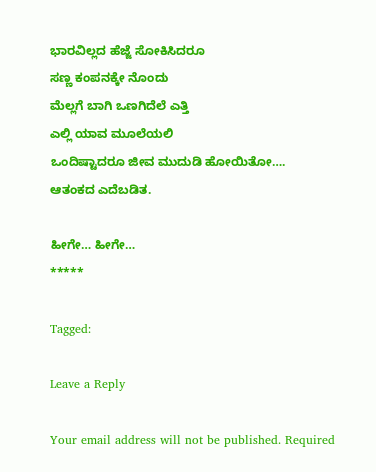ಭಾರವಿಲ್ಲದ ಹೆಜ್ಜೆ ಸೋಕಿಸಿದರೂ
ಸಣ್ಣ ಕಂಪನಕ್ಕೇ ನೊಂದು
ಮೆಲ್ಲಗೆ ಬಾಗಿ ಒಣಗಿದೆಲೆ ಎತ್ತಿ
ಎಲ್ಲಿ ಯಾವ ಮೂಲೆಯಲಿ
ಒಂದಿಷ್ಟಾದರೂ ಜೀವ ಮುದುಡಿ ಹೋಯಿತೋ….
ಆತಂಕದ ಎದೆಬಡಿತ.

ಹೀಗೇ… ಹೀಗೇ…
*****

Tagged:

Leave a Reply

Your email address will not be published. Required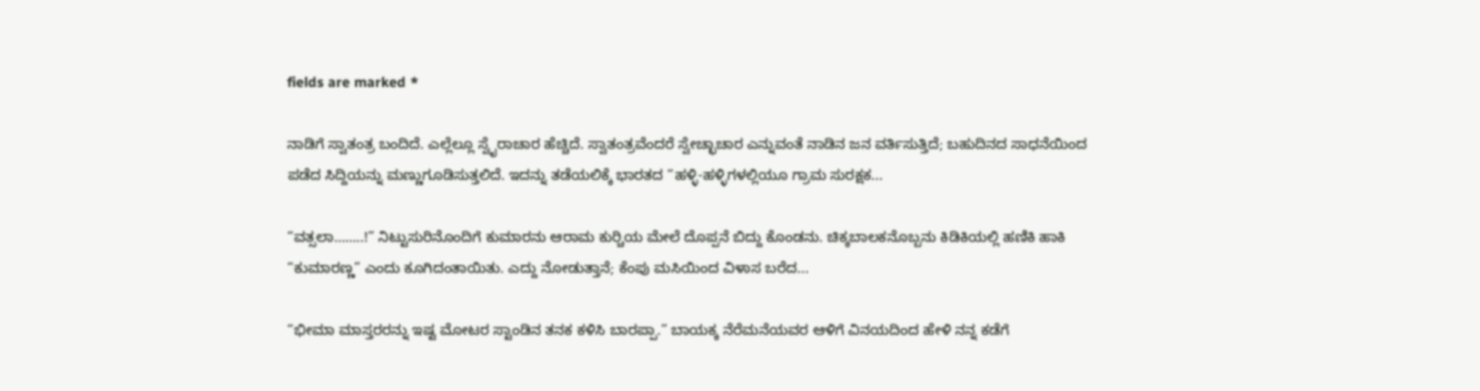fields are marked *

ನಾಡಿಗೆ ಸ್ವಾತಂತ್ರ ಬಂದಿದೆ. ಎಲ್ಲೆಲ್ಲೂ ಸ್ವೈರಾಚಾರ ಹೆಚ್ಚಿದೆ. ಸ್ವಾತಂತ್ರವೆಂದರೆ ಸ್ವೇಚ್ಛಾಚಾರ ಎನ್ನುವಂತೆ ನಾಡಿನ ಜನ ವರ್ತಿಸುತ್ತಿದೆ; ಬಹುದಿನದ ಸಾಧನೆಯಿಂದ ಪಡೆದ ಸಿದ್ದಿಯನ್ನು ಮಣ್ಣುಗೂಡಿಸುತ್ತಲಿದೆ. ಇದನ್ನು ತಡೆಯಲಿಕ್ಕೆ ಭಾರತದ “ಹಳ್ಳಿ-ಹಳ್ಳಿಗಳಲ್ಲಿಯೂ ಗ್ರಾಮ ಸುರಕ್ಷಕ...

“ವತ್ಸಲಾ……..!” ನಿಟ್ಟುಸುರಿನೊಂದಿಗೆ ಕುಮಾರನು ಆರಾಮ ಕುರ್‍ಚಿಯ ಮೇಲೆ ದೊಪ್ಪನೆ ಬಿದ್ದು ಕೊಂಡನು. ಚಿಕ್ಕಬಾಲಕನೊಬ್ಬನು ಕಿಡಿಕಿಯಲ್ಲಿ ಹಣಿಕಿ ಹಾಕಿ “ಕುಮಾರಣ್ಣ” ಎಂದು ಕೂಗಿದಂತಾಯಿತು. ಎದ್ದು ನೋಡುತ್ತಾನೆ; ಕೆಂಪು ಮಸಿಯಿಂದ ವಿಳಾಸ ಬರೆದ...

“ಭೀಮಾ ಮಾಸ್ತರರನ್ನು ಇಷ್ಟ ಮೋಟರ ಸ್ಟಾಂಡಿನ ತನಕ ಕಳಿಸಿ ಬಾರಪ್ಪಾ.” ಬಾಯಕ್ಕ ನೆರೆಮನೆಯವರ ಆಳಿಗೆ ವಿನಯದಿಂದ ಹೇಳಿ ನನ್ನ ಕಡೆಗೆ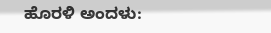ಹೊರಳಿ ಅಂದಳು: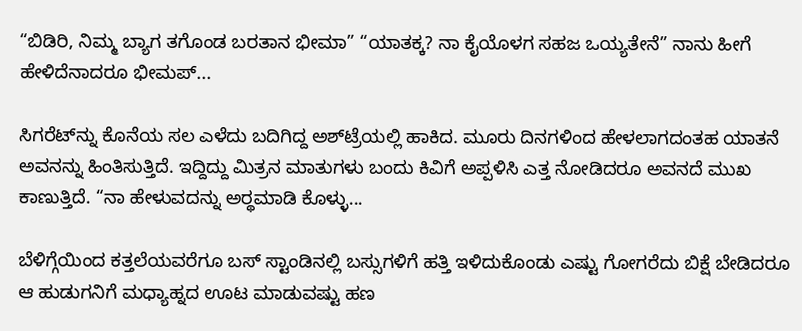“ಬಿಡಿರಿ, ನಿಮ್ಮ ಬ್ಯಾಗ ತಗೊಂಡ ಬರತಾನ ಭೀಮಾ” “ಯಾತಕ್ಕ? ನಾ ಕೈಯೊಳಗ ಸಹಜ ಒಯ್ಯತೇನೆ” ನಾನು ಹೀಗೆ ಹೇಳಿದೆನಾದರೂ ಭೀಮಪ್...

ಸಿಗರೆಟ್‌ನ್ನು ಕೊನೆಯ ಸಲ ಎಳೆದು ಬದಿಗಿದ್ದ ಅಶ್‌ಟ್ರೆಯಲ್ಲಿ ಹಾಕಿದ. ಮೂರು ದಿನಗಳಿಂದ ಹೇಳಲಾಗದಂತಹ ಯಾತನೆ ಅವನನ್ನು ಹಿಂತಿಸುತ್ತಿದೆ. ಇದ್ದಿದ್ದು ಮಿತ್ರನ ಮಾತುಗಳು ಬಂದು ಕಿವಿಗೆ ಅಪ್ಪಳಿಸಿ ಎತ್ತ ನೋಡಿದರೂ ಅವನದೆ ಮುಖ ಕಾಣುತ್ತಿದೆ. “ನಾ ಹೇಳುವದನ್ನು ಅರ್‍ಥಮಾಡಿ ಕೊಳ್ಳು...

ಬೆಳಿಗ್ಗೆಯಿಂದ ಕತ್ತಲೆಯವರೆಗೂ ಬಸ್ ಸ್ಟಾಂಡಿನಲ್ಲಿ ಬಸ್ಸುಗಳಿಗೆ ಹತ್ತಿ ಇಳಿದುಕೊಂಡು ಎಷ್ಟು ಗೋಗರೆದು ಬಿಕ್ಷೆ ಬೇಡಿದರೂ ಆ ಹುಡುಗನಿಗೆ ಮಧ್ಯಾಹ್ನದ ಊಟ ಮಾಡುವಷ್ಟು ಹಣ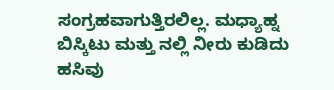ಸಂಗ್ರಹವಾಗುತ್ತಿರಲಿಲ್ಲ. ಮಧ್ಯಾಹ್ನ ಬಿಸ್ಕಿಟು ಮತ್ತು ನಲ್ಲಿ ನೀರು ಕುಡಿದು ಹಸಿವು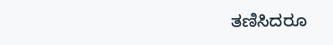ತಣಿಸಿದರೂ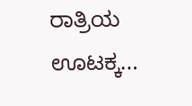ರಾತ್ರಿಯ ಊಟಕ್ಕ...